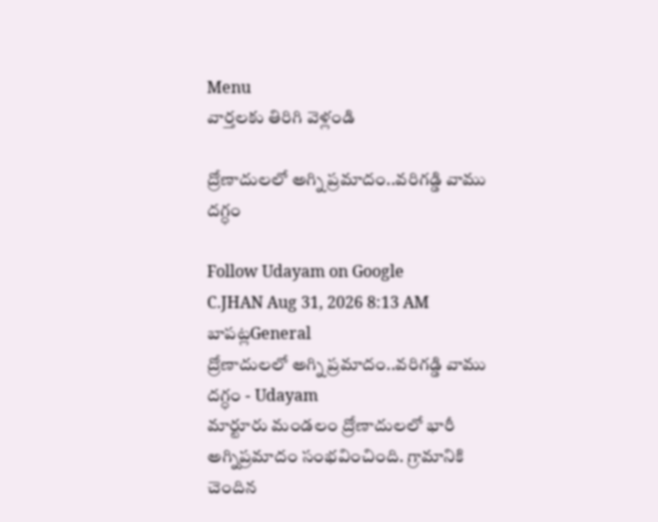Menu
వార్తలకు తిరిగి వెళ్లండి

ద్రోణాదులలో అగ్ని ప్రమాదం..వరిగడ్డి వాము దగ్ధం

Follow Udayam on Google
C.JHAN Aug 31, 2026 8:13 AM బాపట్లGeneral
ద్రోణాదులలో అగ్ని ప్రమాదం..వరిగడ్డి వాము దగ్ధం - Udayam
మార్టూరు మండలం ద్రోణాదులలో భారీ అగ్నిప్రమాదం సంభవించింది. గ్రామానికి చెందిన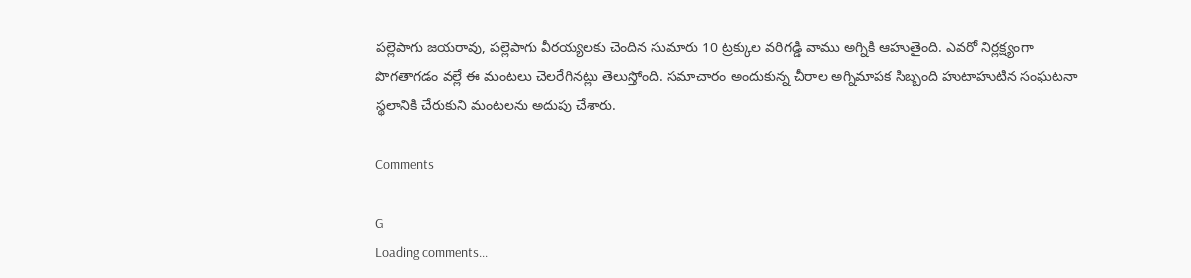పల్లెపాగు జయరావు, పల్లెపాగు వీరయ్యలకు చెందిన సుమారు 10 ట్రక్కుల వరిగడ్డి వాము అగ్నికి ఆహుతైంది. ఎవరో నిర్లక్ష్యంగా పొగతాగడం వల్లే ఈ మంటలు చెలరేగినట్లు తెలుస్తోంది. సమాచారం అందుకున్న చీరాల అగ్నిమాపక సిబ్బంది హుటాహుటిన సంఘటనా స్థలానికి చేరుకుని మంటలను అదుపు చేశారు.

Comments

G
Loading comments...